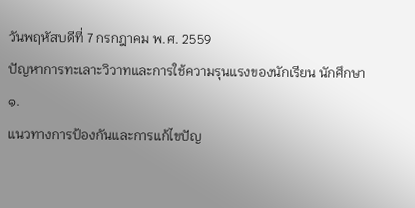วันพฤหัสบดีที่ 7 กรกฎาคม พ.ศ. 2559
ปัญหาการทะเลาะวิวาทและการใช้ความรุนแรงของนักเรียน นักศึกษา
๑.
แนวทางการป้องกันและการแก้ไขปัญ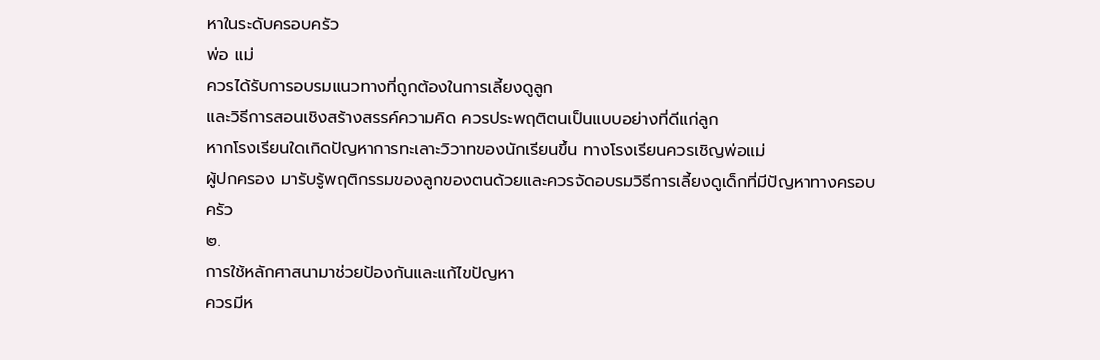หาในระดับครอบครัว
พ่อ แม่
ควรได้รับการอบรมแนวทางที่ถูกต้องในการเลี้ยงดูลูก
และวิธีการสอนเชิงสร้างสรรค์ความคิด ควรประพฤติตนเป็นแบบอย่างที่ดีแก่ลูก
หากโรงเรียนใดเกิดปัญหาการทะเลาะวิวาทของนักเรียนขึ้น ทางโรงเรียนควรเชิญพ่อแม่
ผู้ปกครอง มารับรู้พฤติกรรมของลูกของตนด้วยและควรจัดอบรมวิธีการเลี้ยงดูเด็กที่มีปัญหาทางครอบครัว
๒.
การใช้หลักศาสนามาช่วยป้องกันและแก้ไขปัญหา
ควรมีห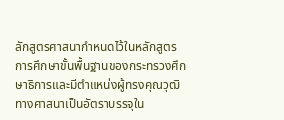ลักสูตรศาสนากำหนดไว้ในหลักสูตรการศึกษาขั้นพื้นฐานของกระทรวงศึกษาธิการและมีตำแหน่งผู้ทรงคุณวุฒิทางศาสนาเป็นอัตราบรรจุใน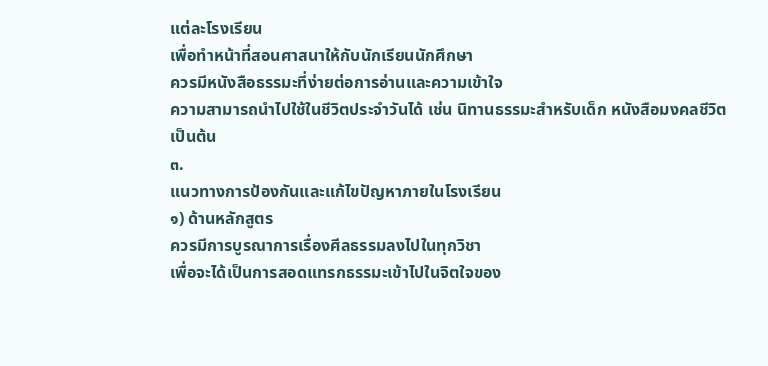แต่ละโรงเรียน
เพื่อทำหน้าที่สอนศาสนาให้กับนักเรียนนักศึกษา
ควรมีหนังสือธรรมะที่ง่ายต่อการอ่านและความเข้าใจ
ความสามารถนำไปใช้ในชีวิตประจำวันได้ เช่น นิทานธรรมะสำหรับเด็ก หนังสือมงคลชีวิต
เป็นต้น
๓.
แนวทางการป้องกันและแก้ไขปัญหาภายในโรงเรียน
๑) ด้านหลักสูตร
ควรมีการบูรณาการเรื่องศีลธรรมลงไปในทุกวิชา
เพื่อจะได้เป็นการสอดแทรกธรรมะเข้าไปในจิตใจของ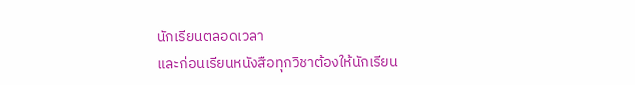นักเรียนตลอดเวลา
และก่อนเรียนหนังสือทุกวิชาต้องให้นักเรียน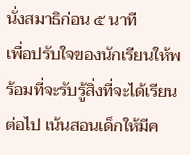นั่งสมาธิก่อน ๕ นาที
เพื่อปรับใจของนักเรียนให้พร้อมที่จะรับรู้สิ่งที่จะได้เรียนต่อไป เน้นสอนเด็กให้มีค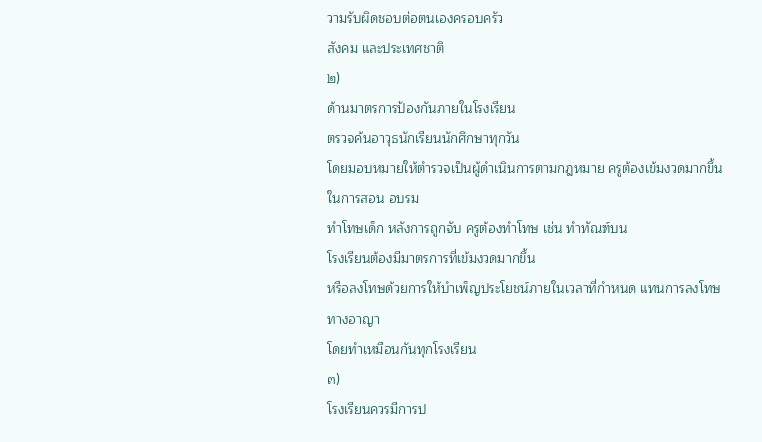วามรับผิดชอบต่อตนเองครอบครัว
สังคม และประเทศชาติ
๒)
ด้านมาตรการป้องกันภายในโรงเรียน
ตรวจค้นอาวุธนักเรียนนักศึกษาทุกวัน
โดยมอบหมายให้ตำรวจเป็นผู้ดำเนินการตามกฎหมาย ครูต้องเข้มงวดมากขึ้น ในการสอน อบรม
ทำโทษเด็ก หลังการถูกจับ ครูต้องทำโทษ เช่น ทำทัณฑ์บน
โรงเรียนต้องมีมาตรการที่เข้มงวดมากขึ้น
หรือลงโทษด้วยการให้บำเพ็ญประโยชน์ภายในเวลาที่กำหนด แทนการลงโทษทางอาญา
โดยทำเหมือนกันทุกโรงเรียน
๓)
โรงเรียนควรมีการป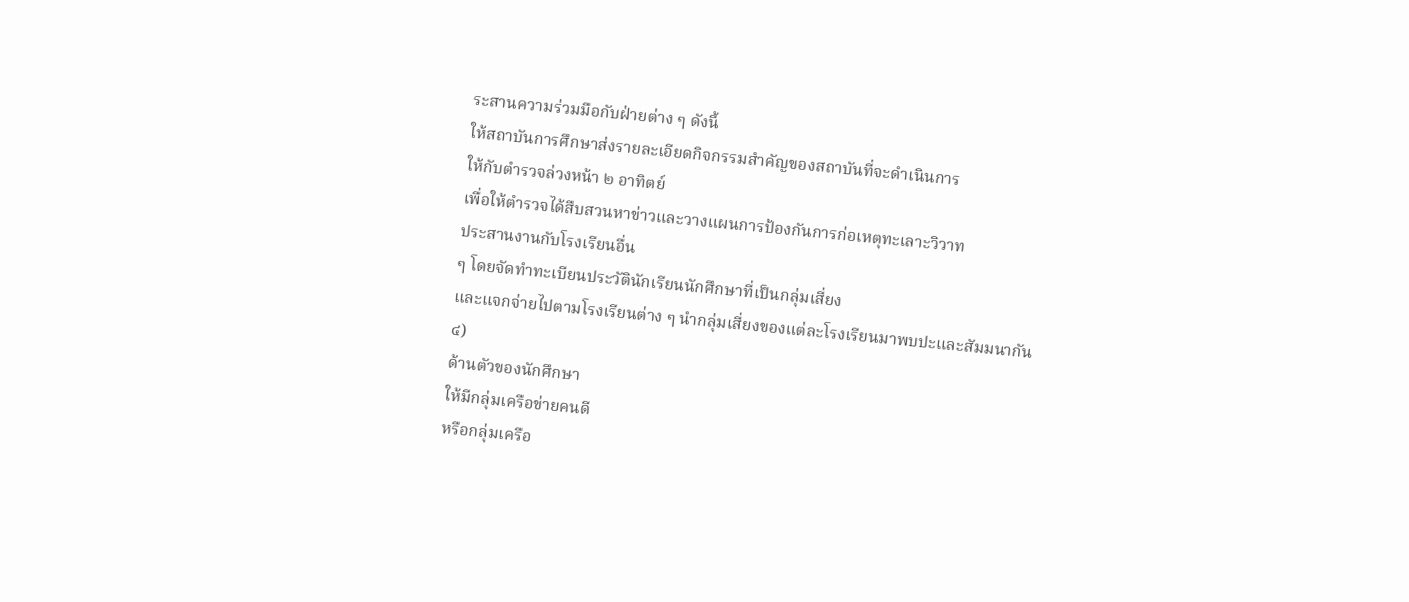ระสานความร่วมมือกับฝ่ายต่าง ๆ ดังนี้
ให้สถาบันการศึกษาส่งรายละเอียดกิจกรรมสำคัญของสถาบันที่จะดำเนินการ
ให้กับตำรวจล่วงหน้า ๒ อาทิตย์
เพื่อให้ตำรวจได้สืบสวนหาข่าวและวางแผนการป้องกันการก่อเหตุทะเลาะวิวาท
ประสานงานกับโรงเรียนอื่น
ๆ โดยจัดทำทะเบียนประวัตินักเรียนนักศึกษาที่เป็นกลุ่มเสี่ยง
และแจกจ่ายไปตามโรงเรียนต่าง ๆ นำกลุ่มเสี่ยงของแต่ละโรงเรียนมาพบปะและสัมมนากัน
๔)
ด้านตัวของนักศึกษา
ให้มีกลุ่มเครือข่ายคนดี
หรือกลุ่มเครือ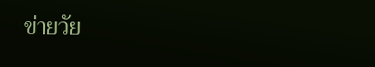ข่ายวัย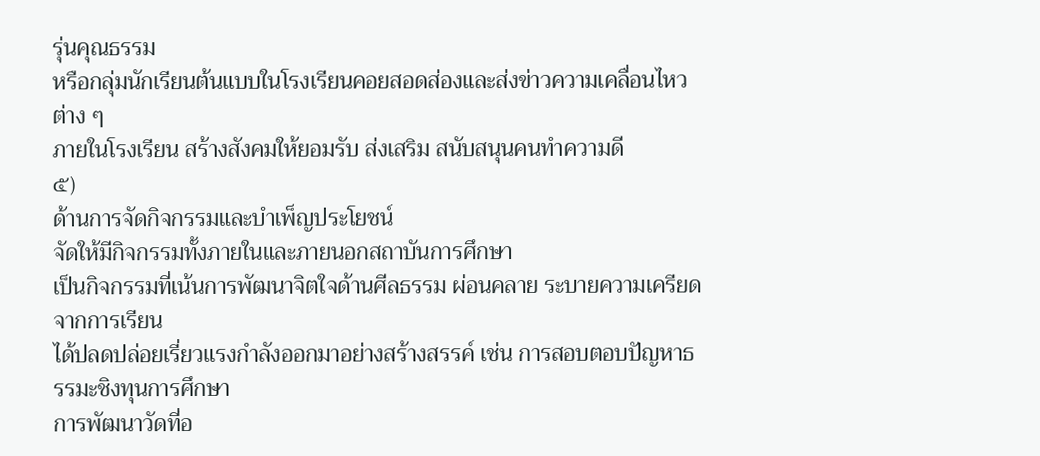รุ่นคุณธรรม
หรือกลุ่มนักเรียนต้นแบบในโรงเรียนคอยสอดส่องและส่งข่าวความเคลื่อนไหวต่าง ๆ
ภายในโรงเรียน สร้างสังคมให้ยอมรับ ส่งเสริม สนับสนุนคนทำความดี
๕)
ด้านการจัดกิจกรรมและบำเพ็ญประโยชน์
จัดให้มีกิจกรรมทั้งภายในและภายนอกสถาบันการศึกษา
เป็นกิจกรรมที่เน้นการพัฒนาจิตใจด้านศีลธรรม ผ่อนคลาย ระบายความเครียดจากการเรียน
ได้ปลดปล่อยเรี่ยวแรงกำลังออกมาอย่างสร้างสรรค์ เช่น การสอบตอบปัญหาธรรมะชิงทุนการศึกษา
การพัฒนาวัดที่อ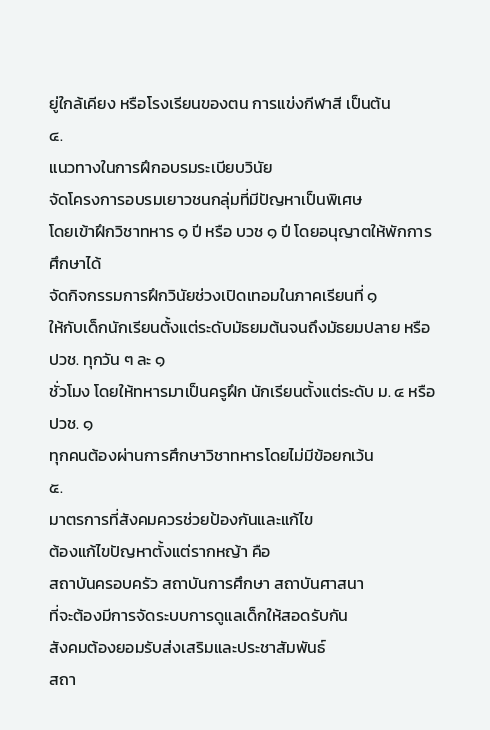ยู่ใกล้เคียง หรือโรงเรียนของตน การแข่งกีฬาสี เป็นต้น
๔.
แนวทางในการฝึกอบรมระเบียบวินัย
จัดโครงการอบรมเยาวชนกลุ่มที่มีปัญหาเป็นพิเศษ
โดยเข้าฝึกวิชาทหาร ๑ ปี หรือ บวช ๑ ปี โดยอนุญาตให้พักการศึกษาได้
จัดกิจกรรมการฝึกวินัยช่วงเปิดเทอมในภาคเรียนที่ ๑
ให้กับเด็กนักเรียนตั้งแต่ระดับมัธยมต้นจนถึงมัธยมปลาย หรือ ปวช. ทุกวัน ๆ ละ ๑
ชั่วโมง โดยให้ทหารมาเป็นครูฝึก นักเรียนตั้งแต่ระดับ ม. ๔ หรือ ปวช. ๑
ทุกคนต้องผ่านการศึกษาวิชาทหารโดยไม่มีข้อยกเว้น
๕.
มาตรการที่สังคมควรช่วยป้องกันและแก้ไข
ต้องแก้ไขปัญหาตั้งแต่รากหญ้า คือ
สถาบันครอบครัว สถาบันการศึกษา สถาบันศาสนา
ที่จะต้องมีการจัดระบบการดูแลเด็กให้สอดรับกัน
สังคมต้องยอมรับส่งเสริมและประชาสัมพันธ์
สถา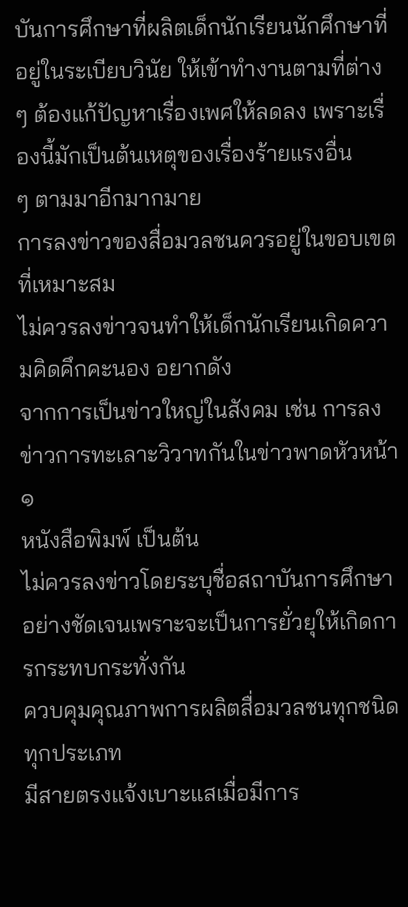บันการศึกษาที่ผลิตเด็กนักเรียนนักศึกษาที่อยู่ในระเบียบวินัย ให้เข้าทำงานตามที่ต่าง
ๆ ต้องแก้ปัญหาเรื่องเพศให้ลดลง เพราะเรื่องนี้มักเป็นต้นเหตุของเรื่องร้ายแรงอื่น
ๆ ตามมาอีกมากมาย
การลงข่าวของสื่อมวลชนควรอยู่ในขอบเขตที่เหมาะสม
ไม่ควรลงข่าวจนทำให้เด็กนักเรียนเกิดความคิดคึกคะนอง อยากดัง
จากการเป็นข่าวใหญ่ในสังคม เช่น การลงข่าวการทะเลาะวิวาทกันในข่าวพาดหัวหน้า ๑
หนังสือพิมพ์ เป็นต้น
ไม่ควรลงข่าวโดยระบุชื่อสถาบันการศึกษาอย่างชัดเจนเพราะจะเป็นการยั่วยุให้เกิดการกระทบกระทั่งกัน
ควบคุมคุณภาพการผลิตสื่อมวลชนทุกชนิดทุกประเภท
มีสายตรงแจ้งเบาะแสเมื่อมีการ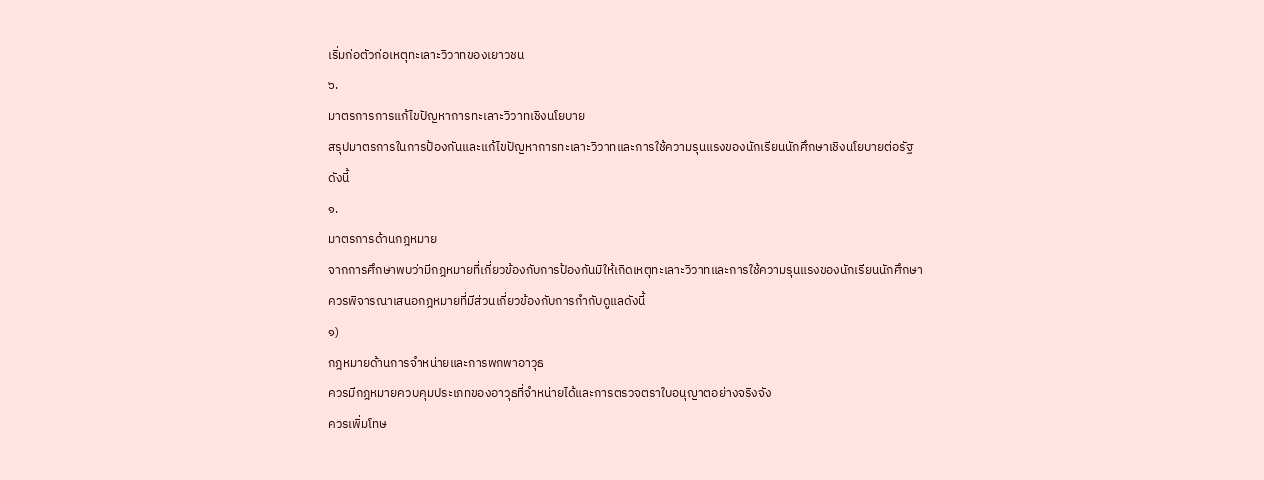เริ่มก่อตัวก่อเหตุทะเลาะวิวาทของเยาวชน
๖.
มาตรการการแก้ไขปัญหาการทะเลาะวิวาทเชิงนโยบาย
สรุปมาตรการในการป้องกันและแก้ไขปัญหาการทะเลาะวิวาทและการใช้ความรุนแรงของนักเรียนนักศึกษาเชิงนโยบายต่อรัฐ
ดังนี้
๑.
มาตรการด้านกฎหมาย
จากการศึกษาพบว่ามีกฎหมายที่เกี่ยวข้องกับการป้องกันมิให้เกิดเหตุทะเลาะวิวาทและการใช้ความรุนแรงของนักเรียนนักศึกษา
ควรพิจารณาเสนอกฎหมายที่มีส่วนเกี่ยวข้องกับการกำกับดูแลดังนี้
๑)
กฎหมายด้านการจำหน่ายและการพกพาอาวุธ
ควรมีกฎหมายควบคุมประเภทของอาวุธที่จำหน่ายได้และการตรวจตราใบอนุญาตอย่างจริงจัง
ควรเพิ่มโทษ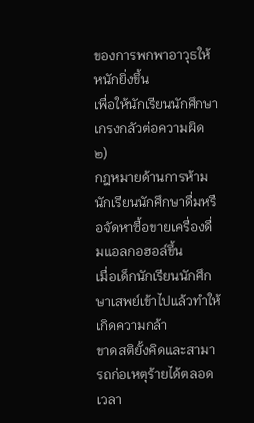ของการพกพาอาวุธให้หนักยิ่งขึ้น
เพื่อให้นักเรียนนักศึกษาเกรงกลัวต่อความผิด
๒)
กฎหมายด้านการห้ามนักเรียนนักศึกษาดื่มหรือจัดหาซื้อขายเครื่องดื่มแอลกอฮอล์ขึ้น
เมื่อเด็กนักเรียนนักศึกษาเสพย์เข้าไปแล้วทำให้เกิดความกล้า
ขาดสติยั้งคิดและสามารถก่อเหตุร้ายได้ตลอดเวลา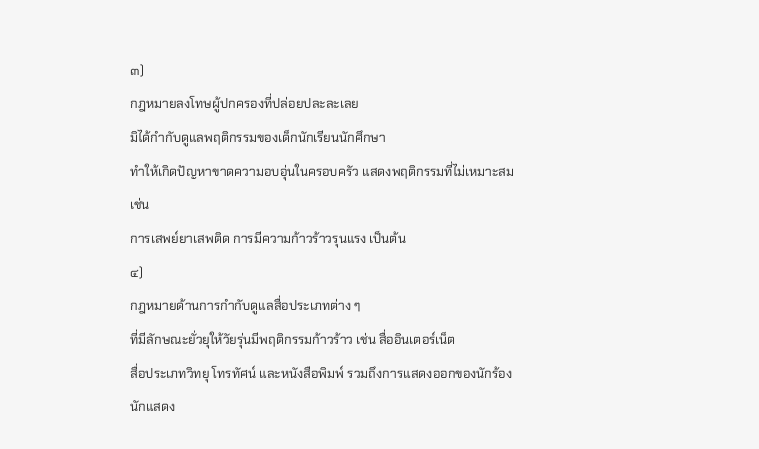๓)
กฎหมายลงโทษผู้ปกครองที่ปล่อยปละละเลย
มิได้กำกับดูแลพฤติกรรมของเด็กนักเรียนนักศึกษา
ทำให้เกิดปัญหาขาดความอบอุ่นในครอบครัว แสดงพฤติกรรมที่ไม่เหมาะสม เช่น
การเสพย์ยาเสพติด การมีความก้าวร้าวรุนแรง เป็นต้น
๔)
กฎหมายด้านการกำกับดูแลสื่อประเภทต่าง ๆ
ที่มีลักษณะยั่วยุให้วัยรุ่นมีพฤติกรรมก้าวร้าว เช่น สื่ออินเตอร์เน็ต
สื่อประเภทวิทยุ โทรทัศน์ และหนังสือพิมพ์ รวมถึงการแสดงออกของนักร้องนักแสดง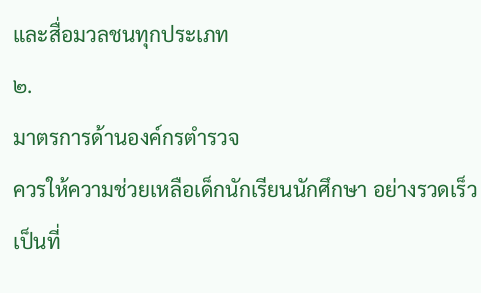และสื่อมวลชนทุกประเภท
๒.
มาตรการด้านองค์กรตำรวจ
ควรให้ความช่วยเหลือเด็กนักเรียนนักศึกษา อย่างรวดเร็ว
เป็นที่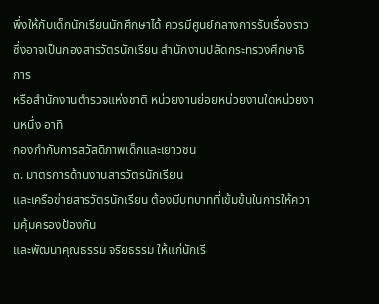พึ่งให้กับเด็กนักเรียนนักศึกษาได้ ควรมีศูนย์กลางการรับเรื่องราว
ซึ่งอาจเป็นกองสารวัตรนักเรียน สำนักงานปลัดกระทรวงศึกษาธิการ
หรือสำนักงานตำรวจแห่งชาติ หน่วยงานย่อยหน่วยงานใดหน่วยงานหนึ่ง อาทิ
กองกำกับการสวัสดิภาพเด็กและเยาวชน
๓. มาตรการด้านงานสารวัตรนักเรียน
และเครือข่ายสารวัตรนักเรียน ต้องมีบทบาทที่เข้มข้นในการให้ความคุ้มครองป้องกัน
และพัฒนาคุณธรรม จริยธรรม ให้แก่นักเรี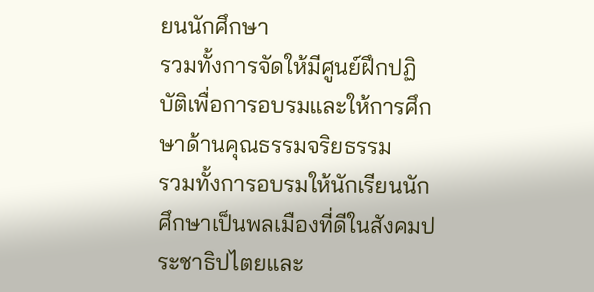ยนนักศึกษา
รวมทั้งการจัดให้มีศูนย์ฝึกปฏิบัติเพื่อการอบรมและให้การศึกษาด้านคุณธรรมจริยธรรม
รวมทั้งการอบรมให้นักเรียนนักศึกษาเป็นพลเมืองที่ดีในสังคมประชาธิปไตยและ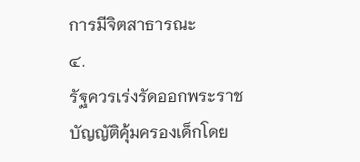การมีจิตสาธารณะ
๔.
รัฐควรเร่งรัดออกพระราชบัญญัติคุ้มครองเด็กโดย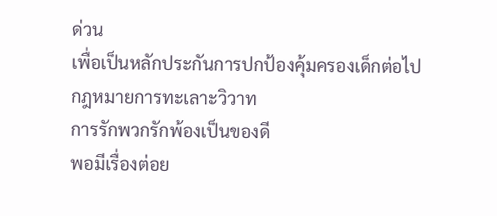ด่วน
เพื่อเป็นหลักประกันการปกป้องคุ้มครองเด็กต่อไป
กฎหมายการทะเลาะวิวาท
การรักพวกรักพ้องเป็นของดี
พอมีเรื่องต่อย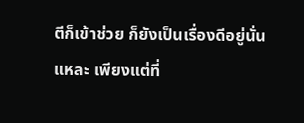ตีก็เข้าช่วย ก็ยังเป็นเรื่องดีอยู่นั่นแหละ เพียงแต่ที่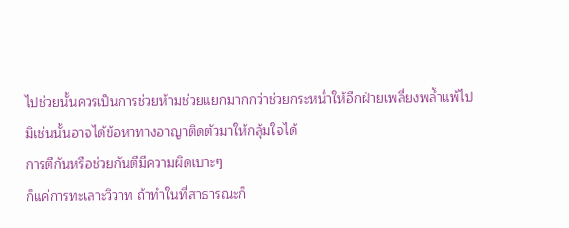ไปช่วยนั้นควรเป็นการช่วยห้ามช่วยแยกมากกว่าช่วยกระหน่ำให้อีกฝ่ายเพลี่ยงพล้ำแพ้ไป
มิเช่นนั้นอาจได้ข้อหาทางอาญาติดตัวมาให้กลุ้มใจได้
การตีกันหรือช่วยกันตีมีความผิดเบาะๆ
ก็แค่การทะเลาะวิวาท ถ้าทำในที่สาธารณะก็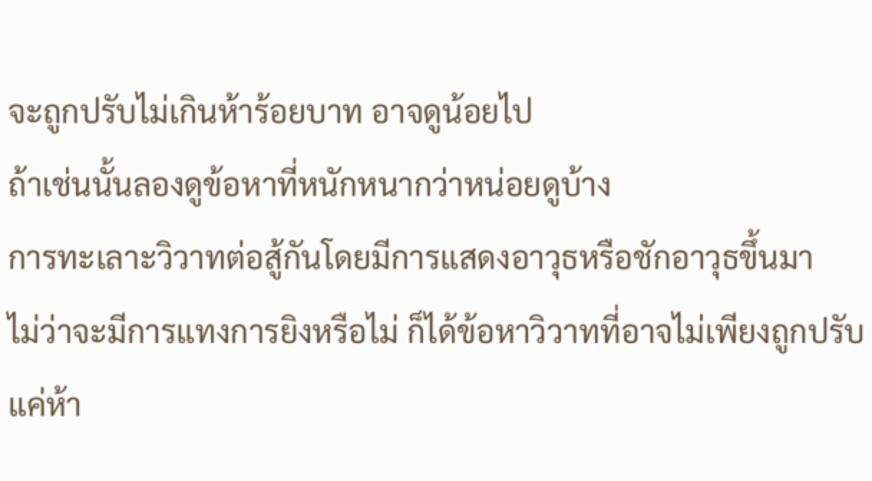จะถูกปรับไม่เกินห้าร้อยบาท อาจดูน้อยไป
ถ้าเช่นนั้นลองดูข้อหาที่หนักหนากว่าหน่อยดูบ้าง
การทะเลาะวิวาทต่อสู้กันโดยมีการแสดงอาวุธหรือชักอาวุธขึ้นมา
ไม่ว่าจะมีการแทงการยิงหรือไม่ ก็ได้ข้อหาวิวาทที่อาจไม่เพียงถูกปรับแค่ห้า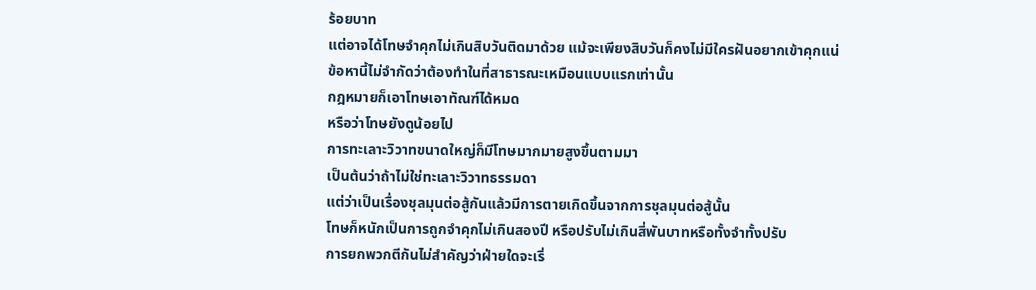ร้อยบาท
แต่อาจได้โทษจำคุกไม่เกินสิบวันติดมาด้วย แม้จะเพียงสิบวันก็คงไม่มีใครฝันอยากเข้าคุกแน่
ข้อหานี้ไม่จำกัดว่าต้องทำในที่สาธารณะเหมือนแบบแรกเท่านั้น
กฎหมายก็เอาโทษเอาทัณฑ์ได้หมด
หรือว่าโทษยังดูน้อยไป
การทะเลาะวิวาทขนาดใหญ่ก็มีโทษมากมายสูงขึ้นตามมา
เป็นต้นว่าถ้าไม่ใช่ทะเลาะวิวาทธรรมดา
แต่ว่าเป็นเรื่องชุลมุนต่อสู้กันแล้วมีการตายเกิดขึ้นจากการชุลมุนต่อสู้นั้น
โทษก็หนักเป็นการถูกจำคุกไม่เกินสองปี หรือปรับไม่เกินสี่พันบาทหรือทั้งจำทั้งปรับ
การยกพวกตีกันไม่สำคัญว่าฝ่ายใดจะเริ่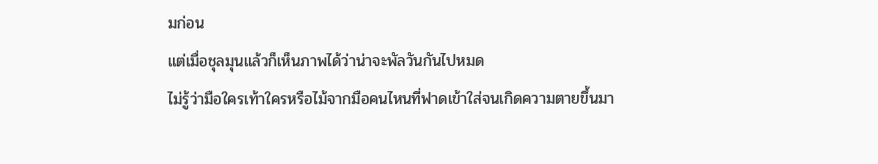มก่อน
แต่เมื่อชุลมุนแล้วก็เห็นภาพได้ว่าน่าจะพัลวันกันไปหมด
ไม่รู้ว่ามือใครเท้าใครหรือไม้จากมือคนไหนที่ฟาดเข้าใส่จนเกิดความตายขึ้นมา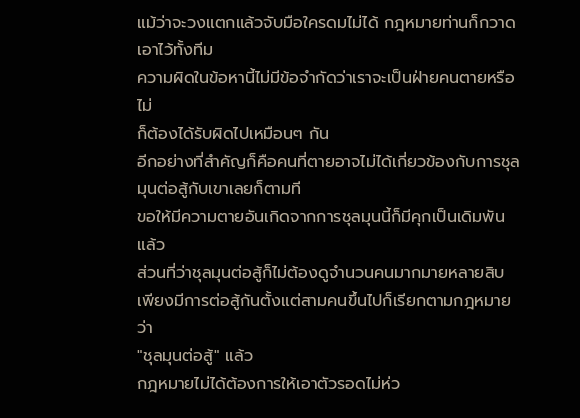แม้ว่าจะวงแตกแล้วจับมือใครดมไม่ได้ กฎหมายท่านก็กวาดเอาไว้ทั้งทีม
ความผิดในข้อหานี้ไม่มีข้อจำกัดว่าเราจะเป็นฝ่ายคนตายหรือไม่
ก็ต้องได้รับผิดไปเหมือนๆ กัน
อีกอย่างที่สำคัญก็คือคนที่ตายอาจไม่ได้เกี่ยวข้องกับการชุลมุนต่อสู้กับเขาเลยก็ตามที
ขอให้มีความตายอันเกิดจากการชุลมุนนี้ก็มีคุกเป็นเดิมพันแล้ว
ส่วนที่ว่าชุลมุนต่อสู้ก็ไม่ต้องดูจำนวนคนมากมายหลายสิบ
เพียงมีการต่อสู้กันตั้งแต่สามคนขึ้นไปก็เรียกตามกฎหมายว่า
"ชุลมุนต่อสู้" แล้ว
กฎหมายไม่ได้ต้องการให้เอาตัวรอดไม่ห่ว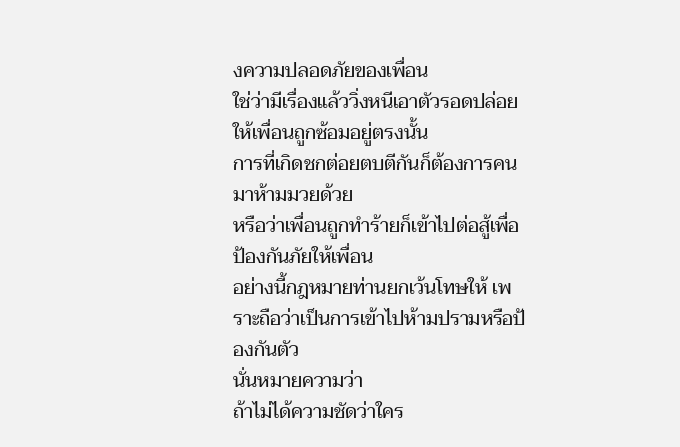งความปลอดภัยของเพื่อน
ใช่ว่ามีเรื่องแล้ววิ่งหนีเอาตัวรอดปล่อยให้เพื่อนถูกซ้อมอยู่ตรงนั้น
การที่เกิดชกต่อยตบตีกันก็ต้องการคนมาห้ามมวยด้วย
หรือว่าเพื่อนถูกทำร้ายก็เข้าไปต่อสู้เพื่อป้องกันภัยให้เพื่อน
อย่างนี้กฎหมายท่านยกเว้นโทษให้ เพราะถือว่าเป็นการเข้าไปห้ามปรามหรือป้องกันตัว
นั่นหมายความว่า
ถ้าไม่ได้ความชัดว่าใคร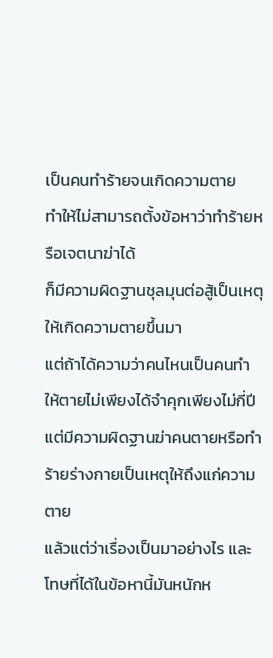เป็นคนทำร้ายจนเกิดความตาย
ทำให้ไม่สามารถตั้งข้อหาว่าทำร้ายหรือเจตนาฆ่าได้
ก็มีความผิดฐานชุลมุนต่อสู้เป็นเหตุให้เกิดความตายขึ้นมา
แต่ถ้าได้ความว่าคนไหนเป็นคนทำให้ตายไม่เพียงได้จำคุกเพียงไม่กี่ปี
แต่มีความผิดฐานฆ่าคนตายหรือทำร้ายร่างกายเป็นเหตุให้ถึงแก่ความตาย
แล้วแต่ว่าเรื่องเป็นมาอย่างไร และโทษที่ได้ในข้อหานี้มันหนักห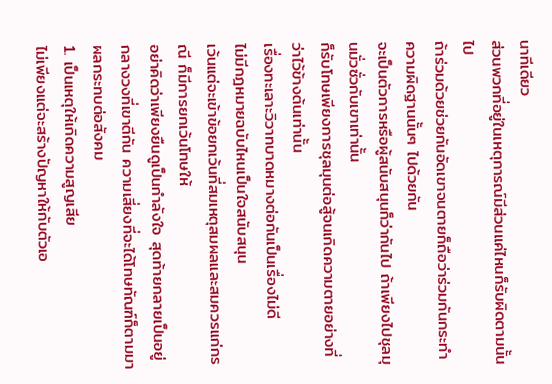นาทีเดียว
ส่วนพวกที่อยู่ในเหตุการณ์มีส่วนแค่ไหนก็รับผิดตามนั้นไป
ถ้าร่วมด้วยช่วยกันอัดเขาจนตายก็ถือว่าร่วมกันกระทำความผิดฐานนั้นๆ ไปด้วยกัน
จะเป็นตัวการหรือผู้สนับสนุนก็ว่ากันไป ถ้าเพียงไปชุลมุนมั่วซั่วกับเขาเท่านั้น
ก็รับโทษเพียงการชุลมุนต่อสู้จนเกิดความตายอย่างที่ว่าไว้ข้างต้นเท่านั้น
เรื่องทะเลาะวิวาทบาดหมางต่อกันเป็นเรื่องไม่ดี
ไม่มีกฎหมายฉบับไหนเป็นใจสนับสนุน
เว้นแต่จะเข้าข้อยกเว้นที่สมเหตุสมผลและสมควรแก่กรณี ก็มีการยกเว้นโทษให้
อย่าคิดว่าเพียงยืนดูเป็นกำลังใจ สุดท้ายกลายเป็นอยู่กลางวงที่เขาตีกัน ความเสี่ยงที่จะได้โทษทัณฑ์ก็ตามมา
ผลกระทบต่อสังคม
1. เป็นเหตุให้เกิดความสูญเสีย
ไม่เพียงแต่จะสร้างปัญหาให้กับตัวเอ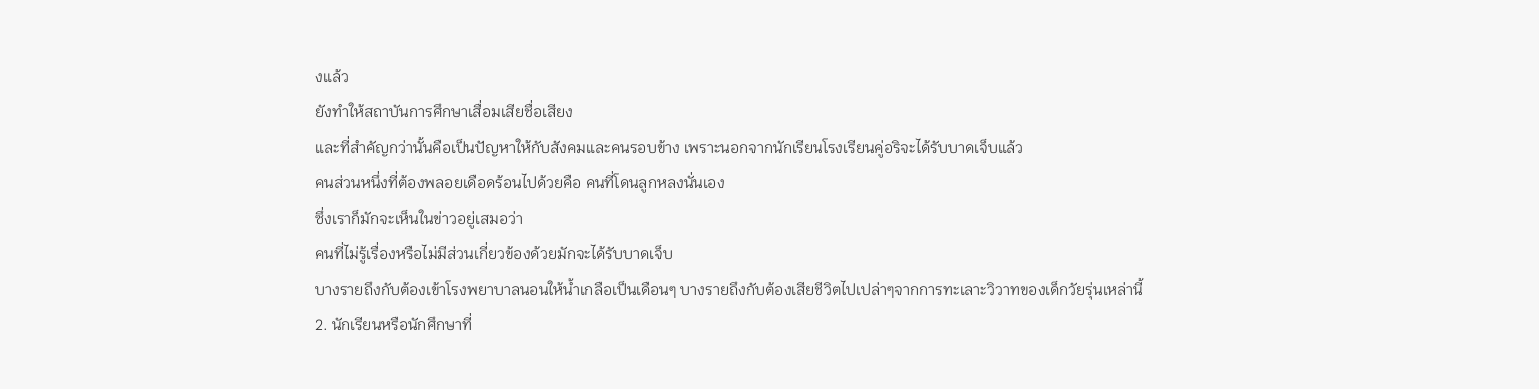งแล้ว
ยังทำให้สถาบันการศึกษาเสื่อมเสียชื่อเสียง
และที่สำคัญกว่านั้นคือเป็นปัญหาให้กับสังคมและคนรอบข้าง เพราะนอกจากนักเรียนโรงเรียนคู่อริจะได้รับบาดเจ็บแล้ว
คนส่วนหนึ่งที่ต้องพลอยเดือดร้อนไปด้วยคือ คนที่โดนลูกหลงนั่นเอง
ซึ่งเราก็มักจะเห็นในข่าวอยู่เสมอว่า
คนที่ไม่รู้เรื่องหรือไม่มีส่วนเกี่ยวข้องด้วยมักจะได้รับบาดเจ็บ
บางรายถึงกับต้องเข้าโรงพยาบาลนอนให้น้ำเกลือเป็นเดือนๆ บางรายถึงกับต้องเสียชีวิตไปเปล่าๆจากการทะเลาะวิวาทของเด็กวัยรุ่นเหล่านี้
2. นักเรียนหรือนักศึกษาที่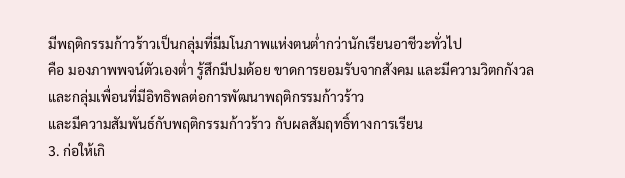มีพฤติกรรมก้าวร้าวเป็นกลุ่มที่มีมโนภาพแห่งตนต่ำกว่านักเรียนอาชีวะทั่วไป
คือ มองภาพพจน์ตัวเองต่ำ รู้สึกมีปมด้อย ขาดการยอมรับจากสังคม และมีความวิตกกังวล
และกลุ่มเพื่อนที่มีอิทธิพลต่อการพัฒนาพฤติกรรมก้าวร้าว
และมีความสัมพันธ์กับพฤติกรรมก้าวร้าว กับผลสัมฤทธิ์ทางการเรียน
3. ก่อให้เกิ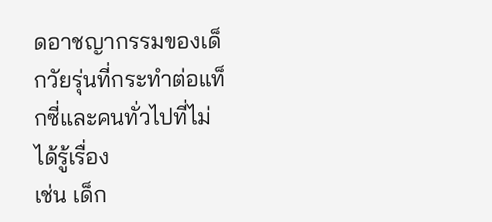ดอาชญากรรมของเด็กวัยรุ่นที่กระทำต่อแท็กซี่และคนทั่วไปที่ไม่ได้รู้เรื่อง
เช่น เด็ก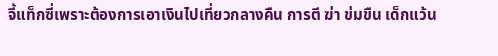จี้แท็กซี่เพราะต้องการเอาเงินไปเที่ยวกลางคืน การตี ฆ่า ข่มขืน เด็กแว้น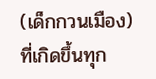(เด็กกวนเมือง) ที่เกิดขึ้นทุก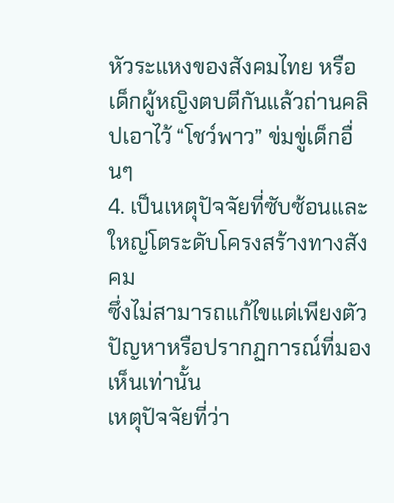หัวระแหงของสังคมไทย หรือ
เด็กผู้หญิงตบตีกันแล้วถ่านคลิปเอาไว้ “โชว์พาว” ข่มขู่เด็กอื่นๆ
4. เป็นเหตุปัจจัยที่ซับซ้อนและใหญ่โตระดับโครงสร้างทางสังคม
ซึ่งไม่สามารถแก้ไขแต่เพียงตัวปัญหาหรือปรากฏการณ์ที่มองเห็นเท่านั้น
เหตุปัจจัยที่ว่า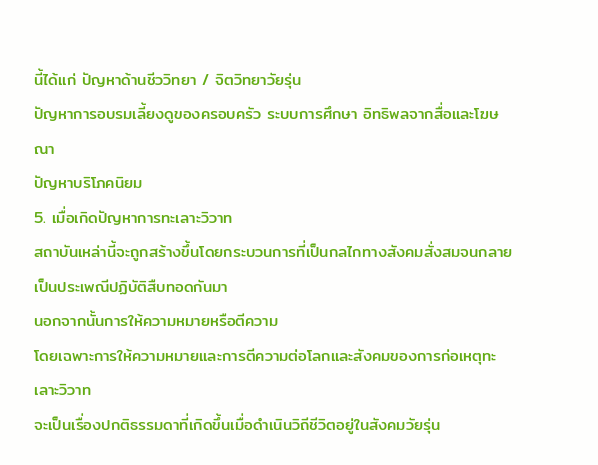นี้ได้แก่ ปัญหาด้านชีววิทยา / จิตวิทยาวัยรุ่น
ปัญหาการอบรมเลี้ยงดูของครอบครัว ระบบการศึกษา อิทธิพลจากสื่อและโฆษณา
ปัญหาบริโภคนิยม
5. เมื่อเกิดปัญหาการทะเลาะวิวาท
สถาบันเหล่านี้จะถูกสร้างขึ้นโดยกระบวนการที่เป็นกลไกทางสังคมสั่งสมจนกลายเป็นประเพณีปฏิบัติสืบทอดกันมา
นอกจากนั้นการให้ความหมายหรือตีความ
โดยเฉพาะการให้ความหมายและการตีความต่อโลกและสังคมของการก่อเหตุทะเลาะวิวาท
จะเป็นเรื่องปกติธรรมดาที่เกิดขึ้นเมื่อดำเนินวิถีชีวิตอยู่ในสังคมวัยรุ่น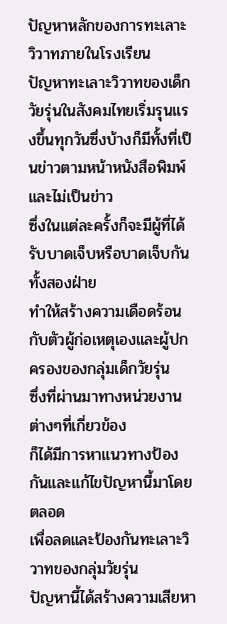ปัญหาหลักของการทะเลาะวิวาทภายในโรงเรียน
ปัญหาทะเลาะวิวาทของเด็กวัยรุ่นในสังคมไทยเริ่มรุนแรงขึ้นทุกวันซึ่งบ้างก็มีทั้งที่เป็นข่าวตามหน้าหนังสือพิมพ์
และไม่เป็นข่าว
ซึ่งในแต่ละครั้งก็จะมีผู้ที่ได้รับบาดเจ็บหรือบาดเจ็บกันทั้งสองฝ่าย
ทำให้สร้างความเดือดร้อนกับตัวผู้ก่อเหตุเองและผู้ปกครองของกลุ่มเด็กวัยรุ่น
ซึ่งที่ผ่านมาทางหน่วยงานต่างๆที่เกี่ยวข้อง
ก็ได้มีการหาแนวทางป้องกันและแก้ไขปัญหานี้มาโดยตลอด
เพื่อลดและป้องกันทะเลาะวิวาทของกลุ่มวัยรุ่น
ปัญหานี้ได้สร้างความเสียหา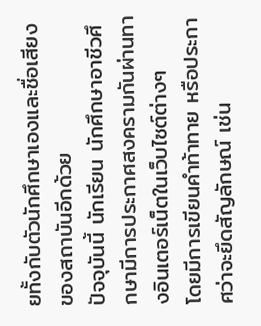ยทั้งกับตัวนักศึกษาเองและชื่อเสียงของสถาบันอีกด้วย
ปัจจุบันนี้ นักเรียน นักศึกษาอาชีวศึกษามีการประกาศสงครามกันผ่านทางอินเตอร์เน็ตในเว็บไซต์ต่างๆ
โดยมีการเขียนคำท้าทาย หรือประกาศว่าจะยึดสัญลักษณ์ เช่น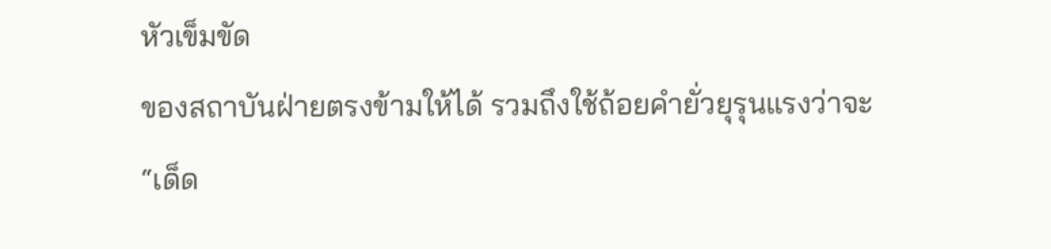หัวเข็มขัด
ของสถาบันฝ่ายตรงข้ามให้ได้ รวมถึงใช้ถ้อยคำยั่วยุรุนแรงว่าจะ “เด็ด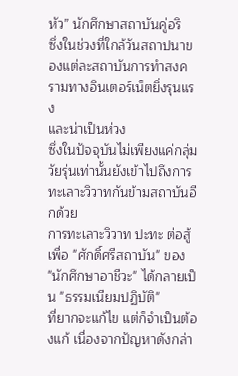หัว” นักศึกษาสถาบันคู่อริ
ซึ่งในช่วงที่ใกล้วันสถาปนาของแต่ละสถาบันการทำสงครามทางอินเตอร์เน็ตยิ่งรุนแรง
และน่าเป็นห่วง
ซึ่งในปัจจุบันไม่เพียงแค่กลุ่มวัยรุ่นเท่านั้นยังเข้าไปถึงการทะเลาะวิวาทกันข้ามสถาบันอีกด้วย
การทะเลาะวิวาท ปะทะ ต่อสู้ เพื่อ "ศักดิ์ศรีสถาบัน" ของ
"นักศึกษาอาชีวะ" ได้กลายเป็น "ธรรมเนียมปฏิบัติ"
ที่ยากจะแก้ไข แต่ก็จำเป็นต้องแก้ เนื่องจากปัญหาดังกล่า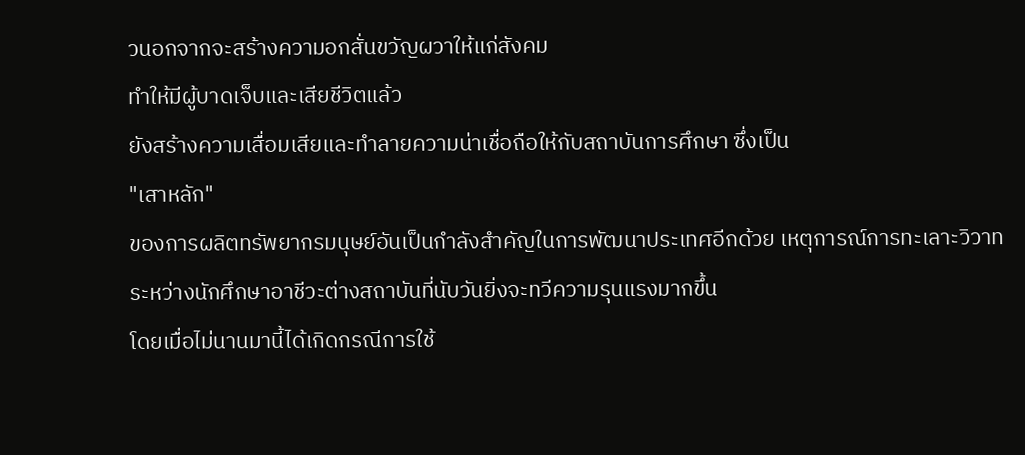วนอกจากจะสร้างความอกสั่นขวัญผวาให้แก่สังคม
ทำให้มีผู้บาดเจ็บและเสียชีวิตแล้ว
ยังสร้างความเสื่อมเสียและทำลายความน่าเชื่อถือให้กับสถาบันการศึกษา ซึ่งเป็น
"เสาหลัก"
ของการผลิตทรัพยากรมนุษย์อันเป็นกำลังสำคัญในการพัฒนาประเทศอีกด้วย เหตุการณ์การทะเลาะวิวาท
ระหว่างนักศึกษาอาชีวะต่างสถาบันที่นับวันยิ่งจะทวีความรุนแรงมากขึ้น
โดยเมื่อไม่นานมานี้ได้เกิดกรณีการใช้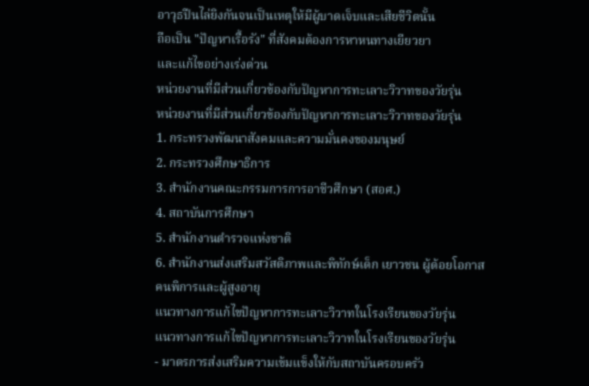อาวุธปืนไล่ยิงกันจนเป็นเหตุให้มีผู้บาดเจ็บและเสียชีวิตนั้น
ถือเป็น "ปัญหาเรื้อรัง" ที่สังคมต้องการหาหนทางเยียวยา
และแก้ไขอย่างเร่งด่วน
หน่วยงานที่มีส่วนเกี่ยวข้องกับปัญหาการทะเลาะวิวาทของวัยรุ่น
หน่วยงานที่มีส่วนเกี่ยวข้องกับปัญหาการทะเลาะวิวาทของวัยรุ่น
1. กระทรวงพัฒนาสังคมและความมั่นคงของมนุษย์
2. กระทรวงศึกษาธิการ
3. สำนักงานคณะกรรมการการอาชีวศึกษา (สอศ.)
4. สถาบันการศึกษา
5. สํานักงานตํารวจแห่งชาติ
6. สำนักงานส่งเสริมสวัสดิภาพและพิทักษ์เด็ก เยาวชน ผู้ด้อยโอกาส
คนพิการและผู้สูงอายุ
แนวทางการแก้ไขปัญหาการทะเลาะวิวาทในโรงเรียนของวัยรุ่น
แนวทางการแก้ไขปัญหาการทะเลาะวิวาทในโรงเรียนของวัยรุ่น
- มาตรการส่งเสริมความเข้มแข็งให้กับสถาบันครอบครัว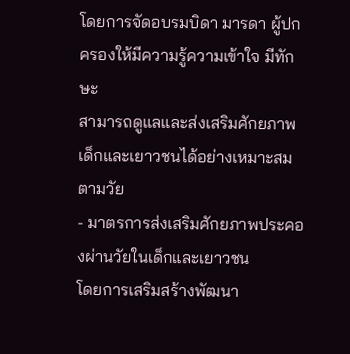โดยการจัดอบรมบิดา มารดา ผู้ปกครองให้มีความรู้ความเข้าใจ มีทักษะ
สามารถดูแลและส่งเสริมศักยภาพเด็กและเยาวชนได้อย่างเหมาะสมตามวัย
- มาตรการส่งเสริมศักยภาพประคองผ่านวัยในเด็กและเยาวชน
โดยการเสริมสร้างพัฒนา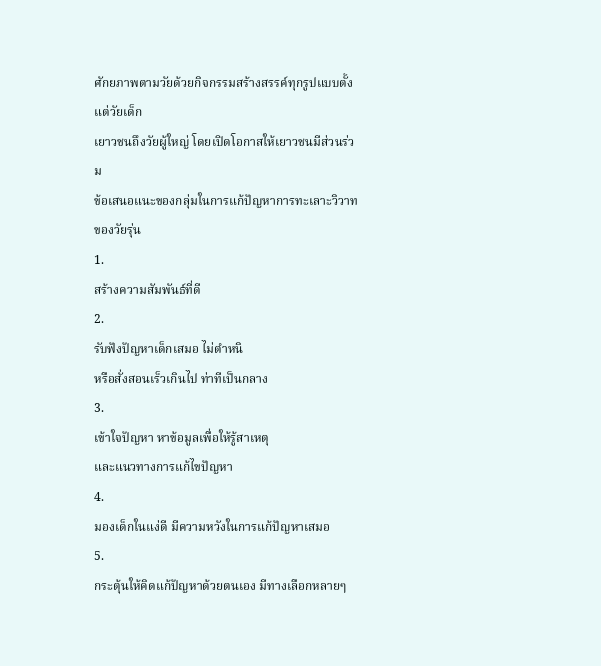ศักยภาพตามวัยด้วยกิจกรรมสร้างสรรค์ทุกรูปแบบตั้งแต่วัยเด็ก
เยาวชนถึงวัยผู้ใหญ่ โดยเปิดโอกาสให้เยาวชนมีส่วนร่วม
ข้อเสนอแนะของกลุ่มในการแก้ปัญหาการทะเลาะวิวาทของวัยรุ่น
1.
สร้างความสัมพันธ์ที่ดี
2.
รับฟังปัญหาเด็กเสมอ ไม่ตำหนิ
หรือสั่งสอนเร็วเกินไป ท่าทีเป็นกลาง
3.
เข้าใจปัญหา หาข้อมูลเพื่อให้รู้สาเหตุ
และแนวทางการแก้ไขปัญหา
4.
มองเด็กในแง่ดี มีความหวังในการแก้ปัญหาเสมอ
5.
กระตุ้นให้คิดแก้ปัญหาด้วยตนเอง มีทางเลือกหลายๆ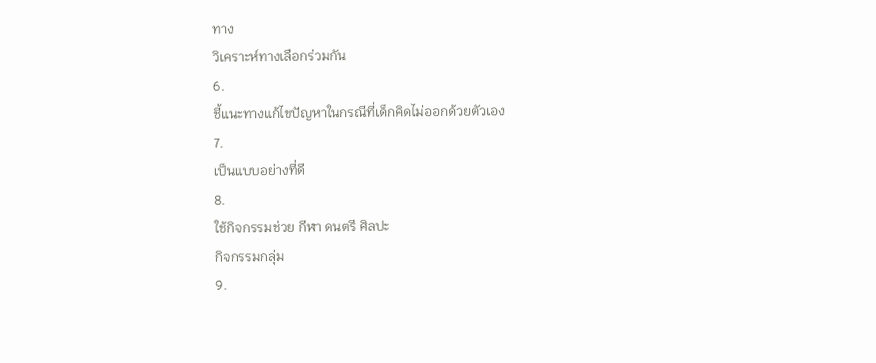ทาง
วิเคราะห์ทางเลือกร่วมกัน
6.
ชี้แนะทางแก้ไขปัญหาในกรณีที่เด็กคิดไม่ออกด้วยตัวเอง
7.
เป็นแบบอย่างที่ดี
8.
ใช้กิจกรรมช่วย กีฬา ดนตรี ศิลปะ
กิจกรรมกลุ่ม
9.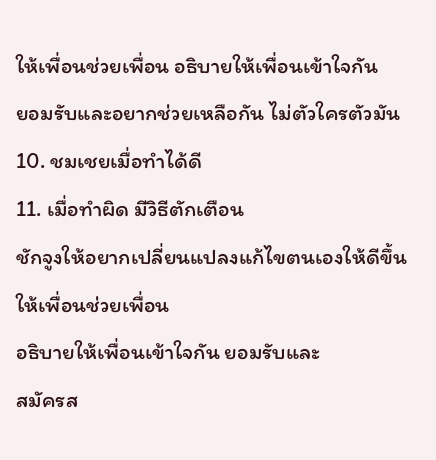ให้เพื่อนช่วยเพื่อน อธิบายให้เพื่อนเข้าใจกัน
ยอมรับและอยากช่วยเหลือกัน ไม่ตัวใครตัวมัน
10. ชมเชยเมื่อทำได้ดี
11. เมื่อทำผิด มีวิธีตักเตือน
ชักจูงให้อยากเปลี่ยนแปลงแก้ไขตนเองให้ดีขึ้น
ให้เพื่อนช่วยเพื่อน
อธิบายให้เพื่อนเข้าใจกัน ยอมรับและ
สมัครส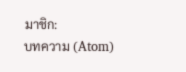มาชิก:
บทความ (Atom)